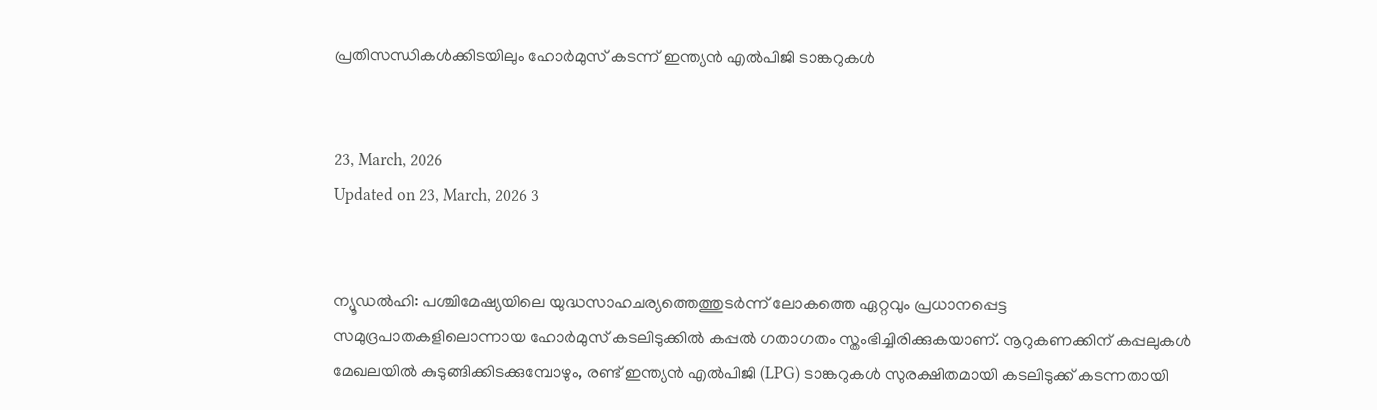പ്രതിസന്ധികൾക്കിടയിലും ഹോർമുസ് കടന്ന് ഇന്ത്യൻ എൽപിജി ടാങ്കറുകൾ


23, March, 2026
Updated on 23, March, 2026 3


ന്യൂഡൽഹി: പശ്ചിമേഷ്യയിലെ യുദ്ധസാഹചര്യത്തെത്തുടർന്ന് ലോകത്തെ ഏറ്റവും പ്രധാനപ്പെട്ട സമുദ്രപാതകളിലൊന്നായ ഹോർമുസ് കടലിടുക്കിൽ കപ്പൽ ഗതാഗതം സ്തംഭിച്ചിരിക്കുകയാണ്. നൂറുകണക്കിന് കപ്പലുകൾ മേഖലയിൽ കുടുങ്ങിക്കിടക്കുമ്പോഴും, രണ്ട് ഇന്ത്യൻ എൽപിജി (LPG) ടാങ്കറുകൾ സുരക്ഷിതമായി കടലിടുക്ക് കടന്നതായി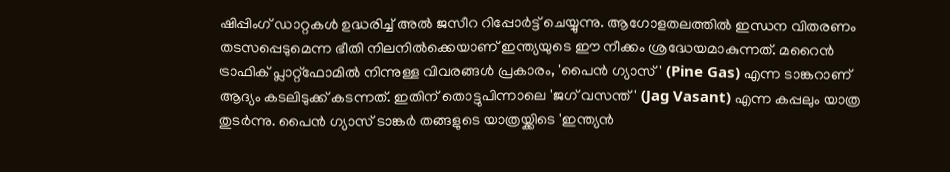ഷിപ്പിംഗ് ഡാറ്റകൾ ഉദ്ധരിച്ച് അൽ ജസീറ റിപ്പോർട്ട് ചെയ്യുന്നു. ആഗോളതലത്തിൽ ഇന്ധന വിതരണം തടസപ്പെടുമെന്ന ഭീതി നിലനിൽക്കെയാണ് ഇന്ത്യയുടെ ഈ നീക്കം ശ്രദ്ധേയമാകുന്നത്. മറൈൻ ട്രാഫിക് പ്ലാറ്റ്‌ഫോമിൽ നിന്നുള്ള വിവരങ്ങൾ പ്രകാരം, 'പൈൻ ഗ്യാസ്' (Pine Gas) എന്ന ടാങ്കറാണ് ആദ്യം കടലിടുക്ക് കടന്നത്. ഇതിന് തൊട്ടുപിന്നാലെ 'ജഗ് വസന്ത്' (Jag Vasant) എന്ന കപ്പലും യാത്ര തുടർന്നു. പൈൻ ഗ്യാസ് ടാങ്കർ തങ്ങളുടെ യാത്രയ്ക്കിടെ 'ഇന്ത്യൻ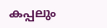കപ്പലും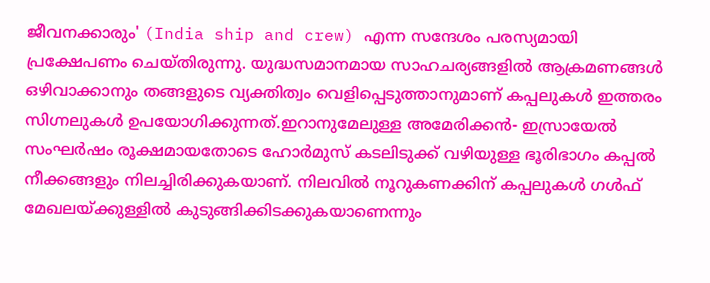ജീവനക്കാരും' (India ship and crew) എന്ന സന്ദേശം പരസ്യമായി പ്രക്ഷേപണം ചെയ്തിരുന്നു. യുദ്ധസമാനമായ സാഹചര്യങ്ങളിൽ ആക്രമണങ്ങൾ ഒഴിവാക്കാനും തങ്ങളുടെ വ്യക്തിത്വം വെളിപ്പെടുത്താനുമാണ് കപ്പലുകൾ ഇത്തരം സിഗ്നലുകൾ ഉപയോഗിക്കുന്നത്.ഇറാനുമേലുള്ള അമേരിക്കൻ- ഇസ്രായേൽ സംഘർഷം രൂക്ഷമായതോടെ ഹോർമുസ് കടലിടുക്ക് വഴിയുള്ള ഭൂരിഭാഗം കപ്പൽ നീക്കങ്ങളും നിലച്ചിരിക്കുകയാണ്. നിലവിൽ നൂറുകണക്കിന് കപ്പലുകൾ ഗൾഫ് മേഖലയ്ക്കുള്ളിൽ കുടുങ്ങിക്കിടക്കുകയാണെന്നും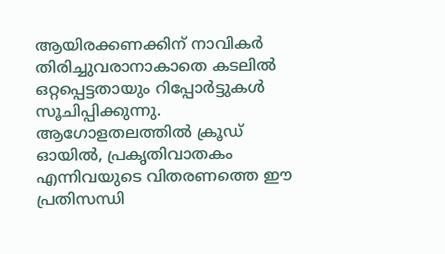ആയിരക്കണക്കിന് നാവികർ തിരിച്ചുവരാനാകാതെ കടലിൽ ഒറ്റപ്പെട്ടതായും റിപ്പോർട്ടുകൾ സൂചിപ്പിക്കുന്നു. ആഗോളതലത്തിൽ ക്രൂഡ് ഓയിൽ, പ്രകൃതിവാതകം എന്നിവയുടെ വിതരണത്തെ ഈ പ്രതിസന്ധി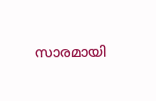സാരമായി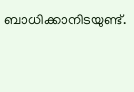ബാധിക്കാനിടയുണ്ട്.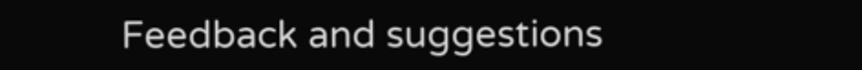Feedback and suggestions